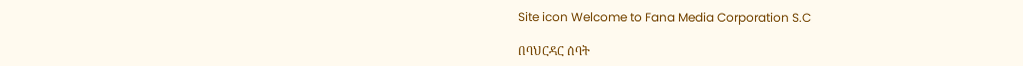Site icon Welcome to Fana Media Corporation S.C

በባህርዳር ሰባት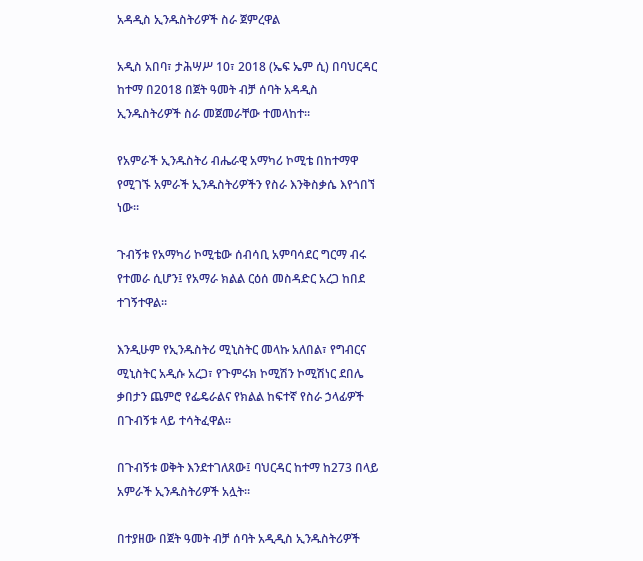አዳዲስ ኢንዱስትሪዎች ስራ ጀምረዋል

አዲስ አበባ፣ ታሕሣሥ 10፣ 2018 (ኤፍ ኤም ሲ) በባህርዳር ከተማ በ2018 በጀት ዓመት ብቻ ሰባት አዳዲስ ኢንዱስትሪዎች ስራ መጀመራቸው ተመላከተ።

የአምራች ኢንዱስትሪ ብሔራዊ አማካሪ ኮሚቴ በከተማዋ የሚገኙ አምራች ኢንዱስትሪዎችን የስራ እንቅስቃሴ እየጎበኘ ነው።

ጉብኝቱ የአማካሪ ኮሚቴው ሰብሳቢ አምባሳደር ግርማ ብሩ የተመራ ሲሆን፤ የአማራ ክልል ርዕሰ መስዳድር አረጋ ከበደ ተገኝተዋል።

እንዲሁም የኢንዱስትሪ ሚኒስትር መላኩ አለበል፣ የግብርና ሚኒስትር አዲሱ አረጋ፣ የጉምሩክ ኮሚሽን ኮሚሽነር ደበሌ ቃበታን ጨምሮ የፌዴራልና የክልል ከፍተኛ የስራ ኃላፊዎች በጉብኝቱ ላይ ተሳትፈዋል።

በጉብኝቱ ወቅት እንደተገለጸው፤ ባህርዳር ከተማ ከ273 በላይ አምራች ኢንዱስትሪዎች አሏት።

በተያዘው በጀት ዓመት ብቻ ሰባት አዲዲስ ኢንዱስትሪዎች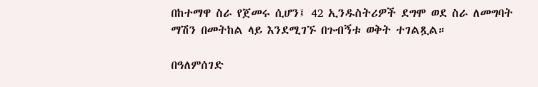በከተማዋ ስራ የጀመሩ ሲሆን፤ 42 ኢንዱስትሪዎች ደግሞ ወደ ስራ ለመግባት ማሽን በመትከል ላይ እንደሚገኙ በጉብኝቱ ወቅት ተገልጿል።

በዓለምሰገድ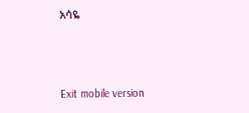አሳዬ



Exit mobile version